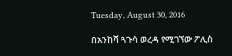Tuesday, August 30, 2016

በአንከሻ ጓጉሳ ወረዳ የሚገኘው ፖሊስ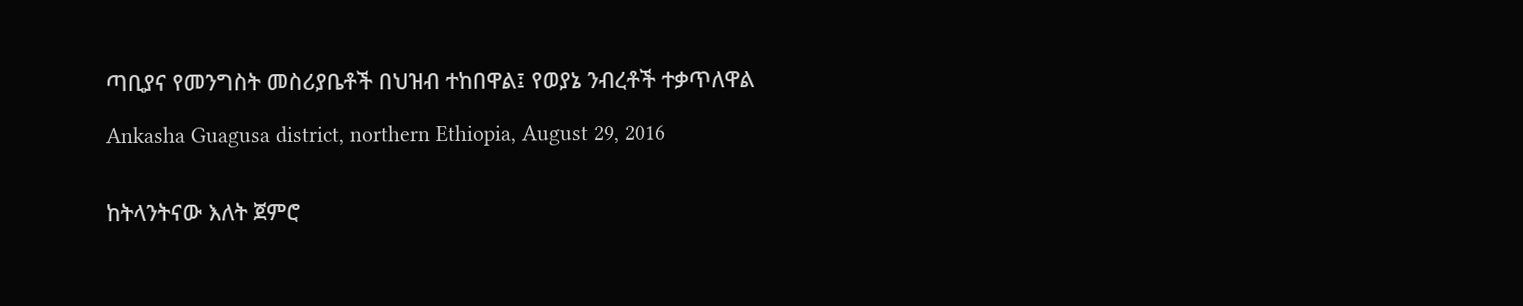ጣቢያና የመንግስት መስሪያቤቶች በህዝብ ተከበዋል፤ የወያኔ ንብረቶች ተቃጥለዋል

Ankasha Guagusa district, northern Ethiopia, August 29, 2016


ከትላንትናው እለት ጀምሮ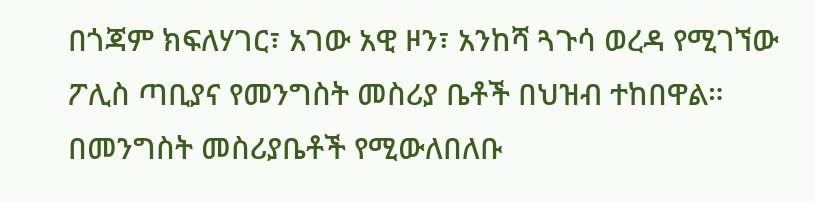በጎጃም ክፍለሃገር፣ አገው አዊ ዞን፣ አንከሻ ጓጉሳ ወረዳ የሚገኘው ፖሊስ ጣቢያና የመንግስት መስሪያ ቤቶች በህዝብ ተከበዋል። በመንግስት መስሪያቤቶች የሚውለበለቡ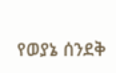የወያኔ ሰንደቅ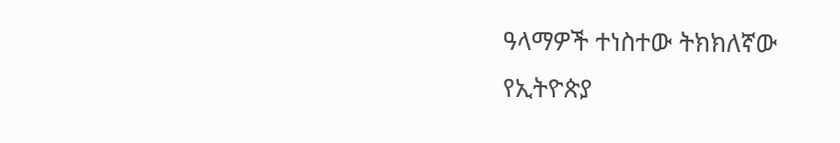ዓላማዎች ተነስተው ትክክለኛው የኢትዮጵያ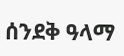ሰንደቅ ዓላማ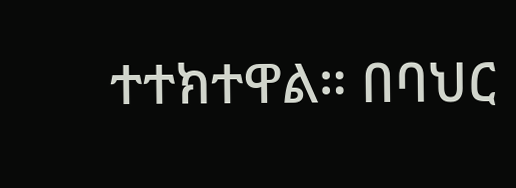ተተክተዋል። በባህር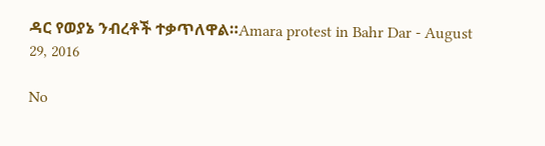ዳር የወያኔ ንብረቶች ተቃጥለዋል።Amara protest in Bahr Dar - August 29, 2016

No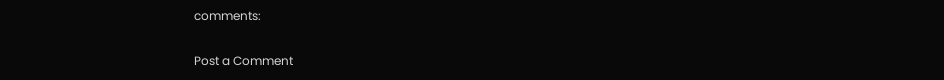comments:

Post a Comment